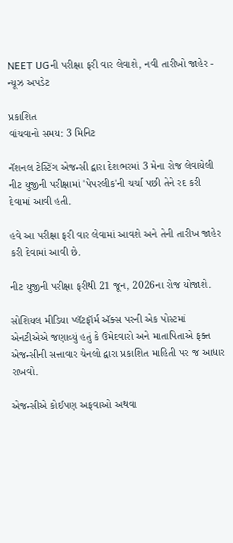NEET UGની પરીક્ષા ફરી વાર લેવાશે, નવી તારીખો જાહેર - ન્યૂઝ અપડેટ

પ્રકાશિત
વાંચવાનો સમય: 3 મિનિટ

નૅશનલ ટેસ્ટિંગ એજન્સી દ્વારા દેશભરમાં 3 મેના રોજ લેવાયેલી નીટ યુજીની પરીક્ષામાં 'પેપરલીક'ની ચર્ચા પછી તેને રદ કરી દેવામાં આવી હતી.

હવે આ પરીક્ષા ફરી વાર લેવામાં આવશે અને તેની તારીખ જાહેર કરી દેવામાં આવી છે.

નીટ યુજીની પરીક્ષા ફરીથી 21 જૂન, 2026ના રોજ યોજાશે.

સોશિયલ મીડિયા પ્લૅટફૉર્મ ઍક્સ પરની એક પોસ્ટમાં એનટીએએ જણાવ્યું હતું કે ઉમેદવારો અને માતાપિતાએ ફક્ત એજન્સીની સત્તાવાર ચેનલો દ્વારા પ્રકાશિત માહિતી પર જ આધાર રાખવો.

એજન્સીએ કોઈપણ અફવાઓ અથવા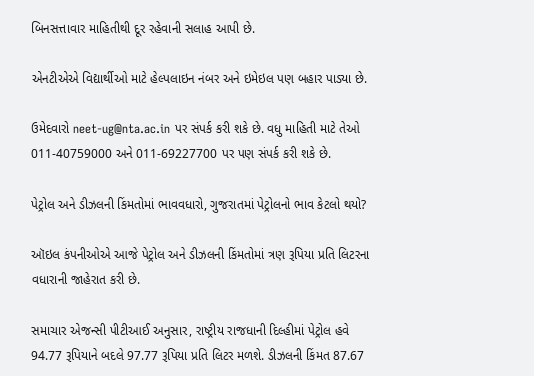બિનસત્તાવાર માહિતીથી દૂર રહેવાની સલાહ આપી છે.

એનટીએએ વિદ્યાર્થીઓ માટે હેલ્પલાઇન નંબર અને ઇમેઇલ પણ બહાર પાડ્યા છે.

ઉમેદવારો neet-ug@nta.ac.in પર સંપર્ક કરી શકે છે. વધુ માહિતી માટે તેઓ 011-40759000 અને 011-69227700 પર પણ સંપર્ક કરી શકે છે.

પેટ્રોલ અને ડીઝલની કિંમતોમાં ભાવવધારો, ગુજરાતમાં પેટ્રોલનો ભાવ કેટલો થયો?

ઑઇલ કંપનીઓએ આજે પેટ્રોલ અને ડીઝલની કિંમતોમાં ત્રણ રૂપિયા પ્રતિ લિટરના વધારાની જાહેરાત કરી છે.

સમાચાર એજન્સી પીટીઆઈ અનુસાર, રાષ્ટ્રીય રાજધાની દિલ્હીમાં પેટ્રોલ હવે 94.77 રૂપિયાને બદલે 97.77 રૂપિયા પ્રતિ લિટર મળશે. ડીઝલની કિંમત 87.67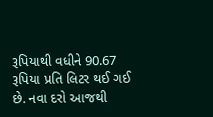રૂપિયાથી વધીને 90.67 રૂપિયા પ્રતિ લિટર થઈ ગઈ છે. નવા દરો આજથી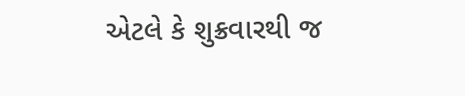એટલે કે શુક્રવારથી જ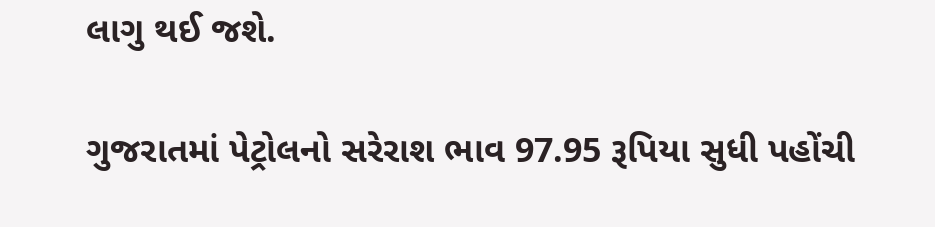લાગુ થઈ જશે.

ગુજરાતમાં પેટ્રોલનો સરેરાશ ભાવ 97.95 રૂપિયા સુધી પહોંચી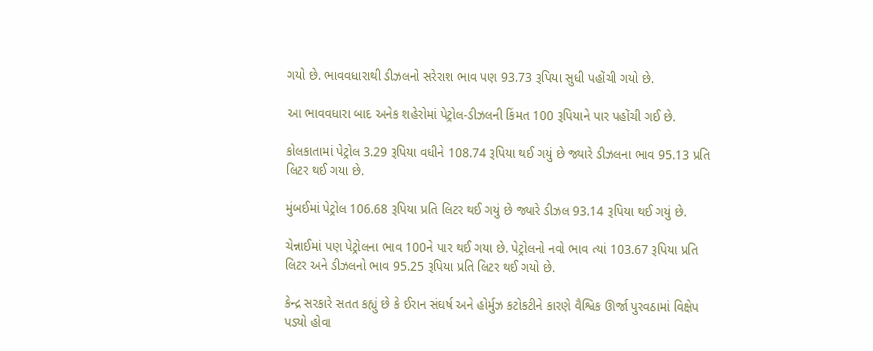ગયો છે. ભાવવધારાથી ડીઝલનો સરેરાશ ભાવ પણ 93.73 રૂપિયા સુધી પહોંચી ગયો છે.

આ ભાવવધારા બાદ અનેક શહેરોમાં પેટ્રોલ-ડીઝલની કિંમત 100 રૂપિયાને પાર પહોંચી ગઈ છે.

કોલકાતામાં પેટ્રોલ 3.29 રૂપિયા વધીને 108.74 રૂપિયા થઈ ગયું છે જ્યારે ડીઝલના ભાવ 95.13 પ્રતિ લિટર થઈ ગયા છે.

મુંબઈમાં પેટ્રોલ 106.68 રૂપિયા પ્રતિ લિટર થઈ ગયું છે જ્યારે ડીઝલ 93.14 રૂપિયા થઈ ગયું છે.

ચેન્નાઈમાં પણ પેટ્રોલના ભાવ 100ને પાર થઈ ગયા છે. પેટ્રોલનો નવો ભાવ ત્યાં 103.67 રૂપિયા પ્રતિ લિટર અને ડીઝલનો ભાવ 95.25 રૂપિયા પ્રતિ લિટર થઈ ગયો છે.

કેન્દ્ર સરકારે સતત કહ્યું છે કે ઈરાન સંઘર્ષ અને હોર્મુઝ કટોકટીને કારણે વૈશ્વિક ઊર્જા પુરવઠામાં વિક્ષેપ પડ્યો હોવા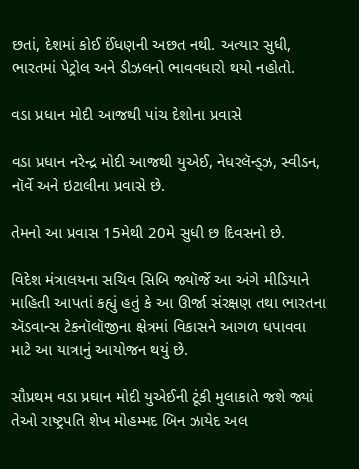છતાં, દેશમાં કોઈ ઈંધણની અછત નથી. અત્યાર સુધી, ભારતમાં પેટ્રોલ અને ડીઝલનો ભાવવધારો થયો નહોતો.

વડા પ્રધાન મોદી આજથી પાંચ દેશોના પ્રવાસે

વડા પ્રધાન નરેન્દ્ર મોદી આજથી યુએઈ, નેધરલૅન્ડ્ઝ, સ્વીડન, નૉર્વે અને ઇટાલીના પ્રવાસે છે.

તેમનો આ પ્રવાસ 15મેથી 20મે સુધી છ દિવસનો છે.

વિદેશ મંત્રાલયના સચિવ સિબિ જ્યૉર્જે આ અંગે મીડિયાને માહિતી આપતાં કહ્યું હતું કે આ ઊર્જા સંરક્ષણ તથા ભારતના ઍડવાન્સ ટેકનૉલૉજીના ક્ષેત્રમાં વિકાસને આગળ ધપાવવા માટે આ યાત્રાનું આયોજન થયું છે.

સૌપ્રથમ વડા પ્રઘાન મોદી યુએઈની ટૂંકી મુલાકાતે જશે જ્યાં તેઓ રાષ્ટ્રપતિ શેખ મોહમ્મદ બિન ઝાયેદ અલ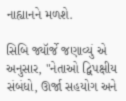નાહ્યાનને મળશે.

સિબિ જ્યૉર્જે જણાવ્યું એ અનુસાર, "નેતાઓ દ્વિપક્ષીય સંબંધો, ઊર્જા સહયોગ અને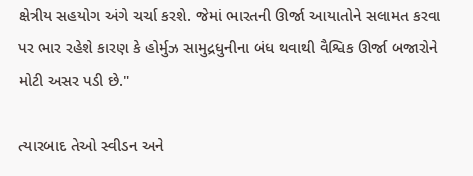ક્ષેત્રીય સહયોગ અંગે ચર્ચા કરશે. જેમાં ભારતની ઊર્જા આયાતોને સલામત કરવા પર ભાર રહેશે કારણ કે હોર્મુઝ સામુદ્રધુનીના બંધ થવાથી વૈશ્વિક ઊર્જા બજારોને મોટી અસર પડી છે."

ત્યારબાદ તેઓ સ્વીડન અને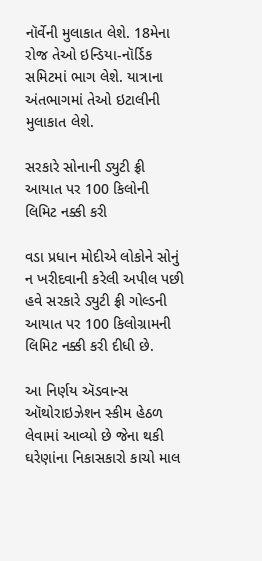નૉર્વેની મુલાકાત લેશે. 18મેના રોજ તેઓ ઇન્ડિયા-નૉર્ડિક સમિટમાં ભાગ લેશે. યાત્રાના અંતભાગમાં તેઓ ઇટાલીની મુલાકાત લેશે.

સરકારે સોનાની ડ્યુટી ફ્રી આયાત પર 100 કિલોની લિમિટ નક્કી કરી

વડા પ્રધાન મોદીએ લોકોને સોનું ન ખરીદવાની કરેલી અપીલ પછી હવે સરકારે ડ્યુટી ફ્રી ગોલ્ડની આયાત પર 100 કિલોગ્રામની લિમિટ નક્કી કરી દીધી છે.

આ નિર્ણય ઍડવાન્સ ઑથોરાઇઝેશન સ્કીમ હેઠળ લેવામાં આવ્યો છે જેના થકી ઘરેણાંના નિકાસકારો કાચો માલ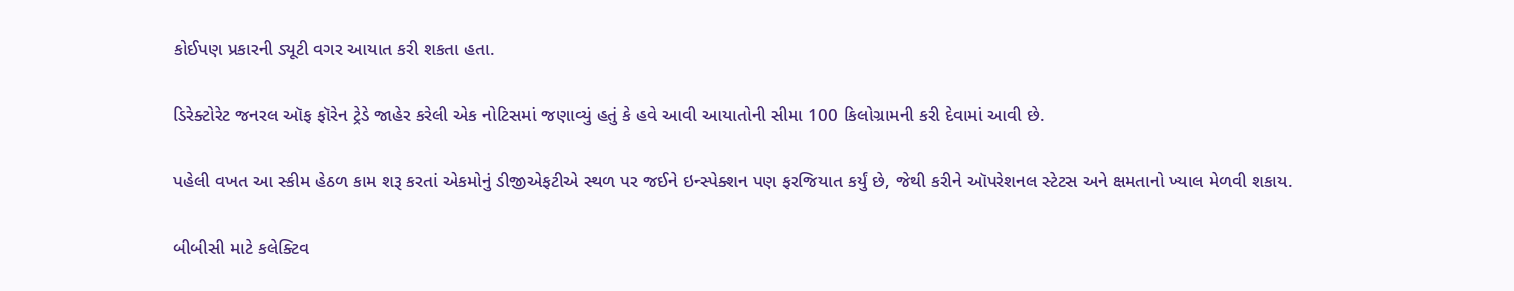કોઈપણ પ્રકારની ડ્યૂટી વગર આયાત કરી શકતા હતા.

ડિરેક્ટોરેટ જનરલ ઑફ ફૉરેન ટ્રેડે જાહેર કરેલી એક નોટિસમાં જણાવ્યું હતું કે હવે આવી આયાતોની સીમા 100 કિલોગ્રામની કરી દેવામાં આવી છે.

પહેલી વખત આ સ્કીમ હેઠળ કામ શરૂ કરતાં એકમોનું ડીજીએફટીએ સ્થળ પર જઈને ઇન્સ્પેક્શન પણ ફરજિયાત કર્યું છે, જેથી કરીને ઑપરેશનલ સ્ટેટસ અને ક્ષમતાનો ખ્યાલ મેળવી શકાય.

બીબીસી માટે કલેક્ટિવ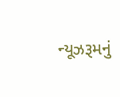ન્યૂઝરૂમનું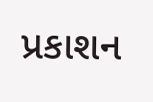પ્રકાશન